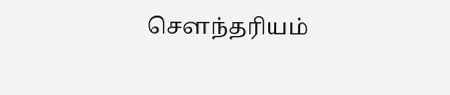செளந்தரியம்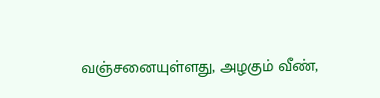வஞ்சனையுள்ளது, அழகும் வீண்,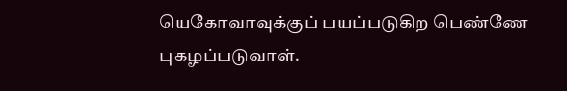யெகோவாவுக்குப் பயப்படுகிற பெண்ணே புகழப்படுவாள்.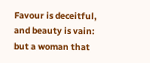Favour is deceitful, and beauty is vain: but a woman that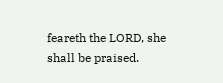feareth the LORD, she shall be praised.